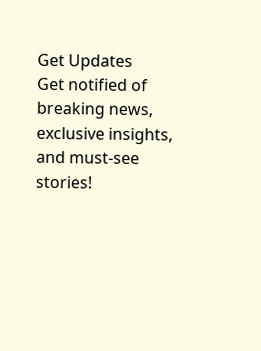Get Updates
Get notified of breaking news, exclusive insights, and must-see stories!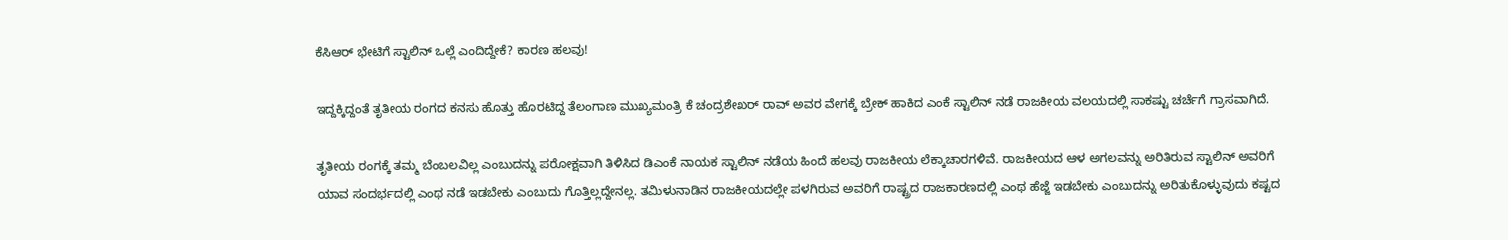ಕೆಸಿಆರ್ ಭೇಟಿಗೆ ಸ್ಟಾಲಿನ್ ಒಲ್ಲೆ ಎಂದಿದ್ದೇಕೆ? ಕಾರಣ ಹಲವು!

ಇದ್ದಕ್ಕಿದ್ದಂತೆ ತೃತೀಯ ರಂಗದ ಕನಸು ಹೊತ್ತು ಹೊರಟಿದ್ದ ತೆಲಂಗಾಣ ಮುಖ್ಯಮಂತ್ರಿ ಕೆ ಚಂದ್ರಶೇಖರ್ ರಾವ್ ಅವರ ವೇಗಕ್ಕೆ ಬ್ರೇಕ್ ಹಾಕಿದ ಎಂಕೆ ಸ್ಟಾಲಿನ್ ನಡೆ ರಾಜಕೀಯ ವಲಯದಲ್ಲಿ ಸಾಕಷ್ಟು ಚರ್ಚೆಗೆ ಗ್ರಾಸವಾಗಿದೆ.

ತೃತೀಯ ರಂಗಕ್ಕೆ ತಮ್ಮ ಬೆಂಬಲವಿಲ್ಲ ಎಂಬುದನ್ನು ಪರೋಕ್ಷವಾಗಿ ತಿಳಿಸಿದ ಡಿಎಂಕೆ ನಾಯಕ ಸ್ಟಾಲಿನ್ ನಡೆಯ ಹಿಂದೆ ಹಲವು ರಾಜಕೀಯ ಲೆಕ್ಕಾಚಾರಗಳಿವೆ. ರಾಜಕೀಯದ ಆಳ ಅಗಲವನ್ನು ಅರಿತಿರುವ ಸ್ಟಾಲಿನ್ ಅವರಿಗೆ ಯಾವ ಸಂದರ್ಭದಲ್ಲಿ ಎಂಥ ನಡೆ ಇಡಬೇಕು ಎಂಬುದು ಗೊತ್ತಿಲ್ಲದ್ದೇನಲ್ಲ. ತಮಿಳುನಾಡಿನ ರಾಜಕೀಯದಲ್ಲೇ ಪಳಗಿರುವ ಅವರಿಗೆ ರಾಷ್ಟ್ರದ ರಾಜಕಾರಣದಲ್ಲಿ ಎಂಥ ಹೆಜ್ಜೆ ಇಡಬೇಕು ಎಂಬುದನ್ನು ಅರಿತುಕೊಳ್ಳುವುದು ಕಷ್ಟದ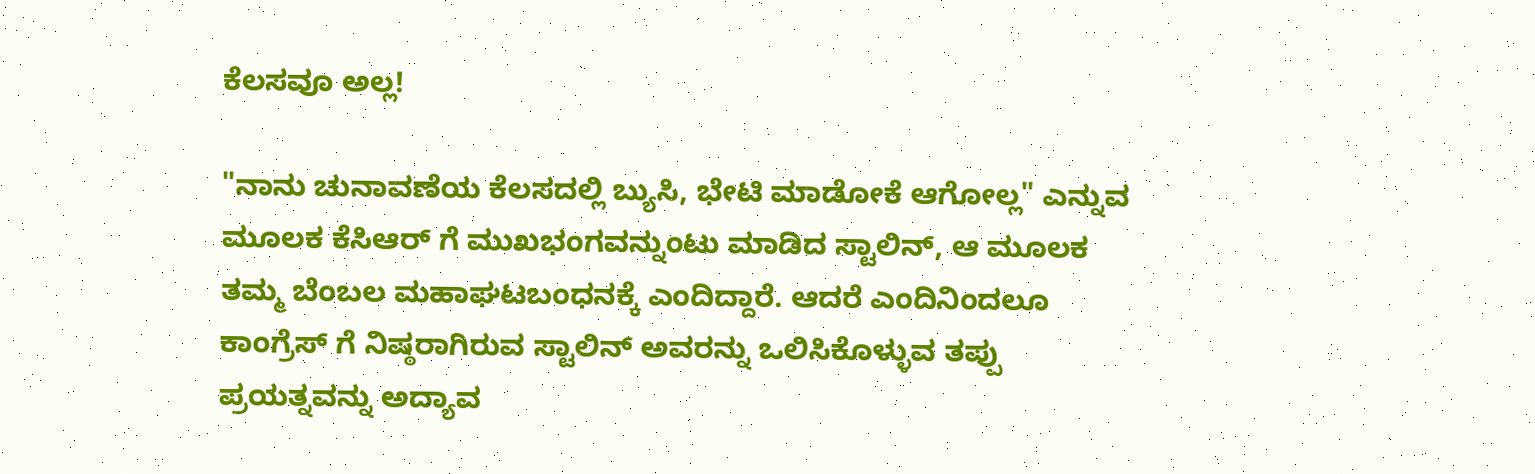ಕೆಲಸವೂ ಅಲ್ಲ!

"ನಾನು ಚುನಾವಣೆಯ ಕೆಲಸದಲ್ಲಿ ಬ್ಯುಸಿ, ಭೇಟಿ ಮಾಡೋಕೆ ಆಗೋಲ್ಲ" ಎನ್ನುವ ಮೂಲಕ ಕೆಸಿಆರ್ ಗೆ ಮುಖಭಂಗವನ್ನುಂಟು ಮಾಡಿದ ಸ್ಟಾಲಿನ್, ಆ ಮೂಲಕ ತಮ್ಮ ಬೆಂಬಲ ಮಹಾಘಟಬಂಧನಕ್ಕೆ ಎಂದಿದ್ದಾರೆ. ಆದರೆ ಎಂದಿನಿಂದಲೂ ಕಾಂಗ್ರೆಸ್ ಗೆ ನಿಷ್ಠರಾಗಿರುವ ಸ್ಟಾಲಿನ್ ಅವರನ್ನು ಒಲಿಸಿಕೊಳ್ಳುವ ತಪ್ಪು ಪ್ರಯತ್ನವನ್ನು ಅದ್ಯಾವ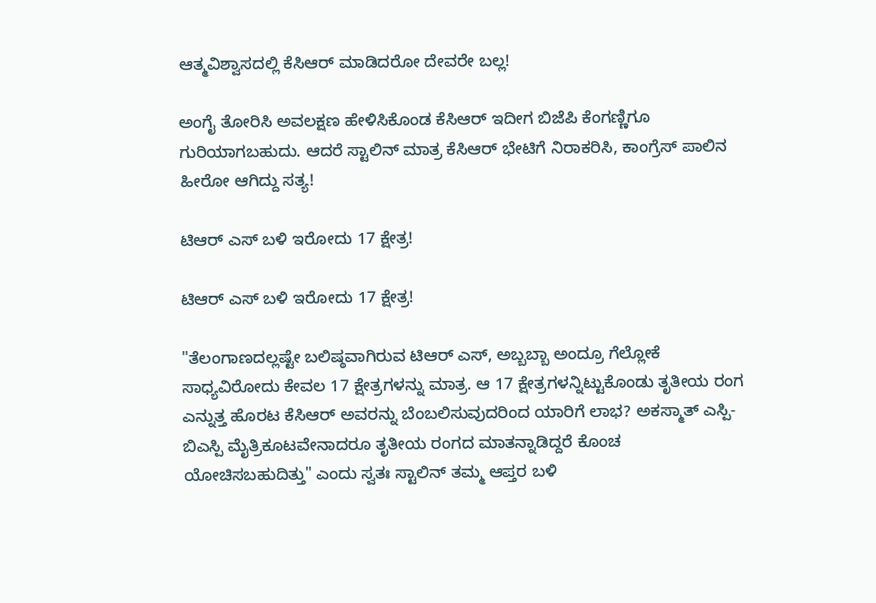ಆತ್ಮವಿಶ್ವಾಸದಲ್ಲಿ ಕೆಸಿಆರ್ ಮಾಡಿದರೋ ದೇವರೇ ಬಲ್ಲ!

ಅಂಗೈ ತೋರಿಸಿ ಅವಲಕ್ಷಣ ಹೇಳಿಸಿಕೊಂಡ ಕೆಸಿಆರ್ ಇದೀಗ ಬಿಜೆಪಿ ಕೆಂಗಣ್ಣಿಗೂ ಗುರಿಯಾಗಬಹುದು. ಆದರೆ ಸ್ಟಾಲಿನ್ ಮಾತ್ರ ಕೆಸಿಆರ್ ಭೇಟಿಗೆ ನಿರಾಕರಿಸಿ, ಕಾಂಗ್ರೆಸ್ ಪಾಲಿನ ಹೀರೋ ಆಗಿದ್ದು ಸತ್ಯ!

ಟಿಆರ್ ಎಸ್ ಬಳಿ ಇರೋದು 17 ಕ್ಷೇತ್ರ!

ಟಿಆರ್ ಎಸ್ ಬಳಿ ಇರೋದು 17 ಕ್ಷೇತ್ರ!

"ತೆಲಂಗಾಣದಲ್ಲಷ್ಟೇ ಬಲಿಷ್ಠವಾಗಿರುವ ಟಿಆರ್ ಎಸ್, ಅಬ್ಬಬ್ಬಾ ಅಂದ್ರೂ ಗೆಲ್ಲೋಕೆ ಸಾಧ್ಯವಿರೋದು ಕೇವಲ 17 ಕ್ಷೇತ್ರಗಳನ್ನು ಮಾತ್ರ. ಆ 17 ಕ್ಷೇತ್ರಗಳನ್ನಿಟ್ಟುಕೊಂಡು ತೃತೀಯ ರಂಗ ಎನ್ನುತ್ತ ಹೊರಟ ಕೆಸಿಆರ್ ಅವರನ್ನು ಬೆಂಬಲಿಸುವುದರಿಂದ ಯಾರಿಗೆ ಲಾಭ? ಅಕಸ್ಮಾತ್ ಎಸ್ಪಿ-ಬಿಎಸ್ಪಿ ಮೈತ್ರಿಕೂಟವೇನಾದರೂ ತೃತೀಯ ರಂಗದ ಮಾತನ್ನಾಡಿದ್ದರೆ ಕೊಂಚ ಯೋಚಿಸಬಹುದಿತ್ತು" ಎಂದು ಸ್ವತಃ ಸ್ಟಾಲಿನ್ ತಮ್ಮ ಆಪ್ತರ ಬಳಿ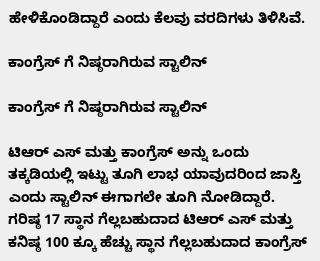ಹೇಳಿಕೊಂಡಿದ್ದಾರೆ ಎಂದು ಕೆಲವು ವರದಿಗಳು ತಿಳಿಸಿವೆ.

ಕಾಂಗ್ರೆಸ್ ಗೆ ನಿಷ್ಠರಾಗಿರುವ ಸ್ಟಾಲಿನ್

ಕಾಂಗ್ರೆಸ್ ಗೆ ನಿಷ್ಠರಾಗಿರುವ ಸ್ಟಾಲಿನ್

ಟಿಆರ್ ಎಸ್ ಮತ್ತು ಕಾಂಗ್ರೆಸ್ ಅನ್ನು ಒಂದು ತಕ್ಕಡಿಯಲ್ಲಿ ಇಟ್ಟು ತೂಗಿ ಲಾಭ ಯಾವುದರಿಂದ ಜಾಸ್ತಿ ಎಂದು ಸ್ಟಾಲಿನ್ ಈಗಾಗಲೇ ತೂಗಿ ನೋಡಿದ್ದಾರೆ. ಗರಿಷ್ಠ 17 ಸ್ಥಾನ ಗೆಲ್ಲಬಹುದಾದ ಟಿಆರ್ ಎಸ್ ಮತ್ತು ಕನಿಷ್ಠ 100 ಕ್ಕೂ ಹೆಚ್ಚು ಸ್ಥಾನ ಗೆಲ್ಲಬಹುದಾದ ಕಾಂಗ್ರೆಸ್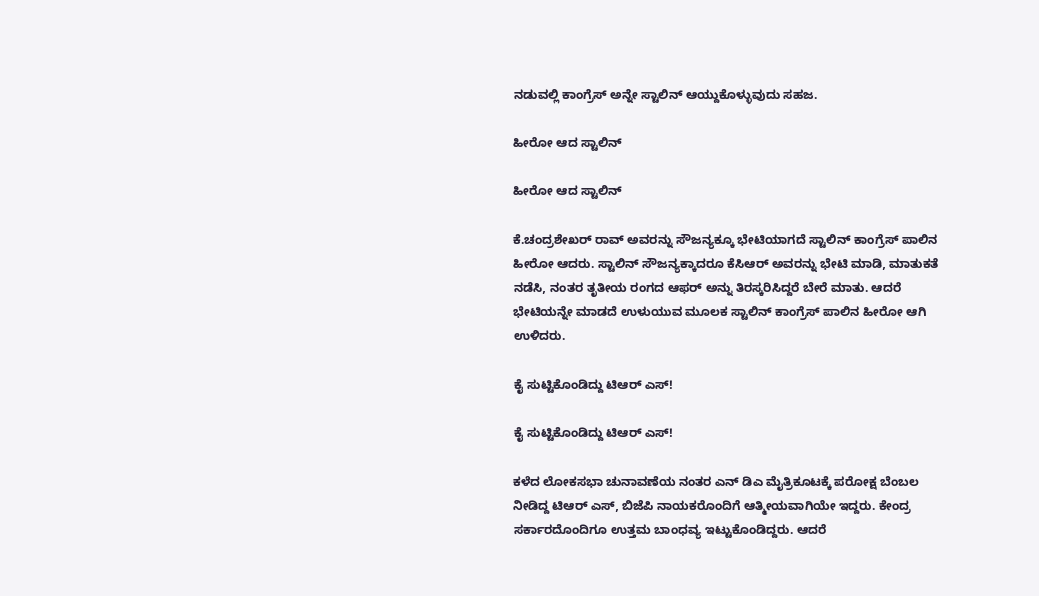ನಡುವಲ್ಲಿ ಕಾಂಗ್ರೆಸ್ ಅನ್ನೇ ಸ್ಟಾಲಿನ್ ಆಯ್ದುಕೊಳ್ಳುವುದು ಸಹಜ.

ಹೀರೋ ಆದ ಸ್ಟಾಲಿನ್

ಹೀರೋ ಆದ ಸ್ಟಾಲಿನ್

ಕೆ.ಚಂದ್ರಶೇಖರ್ ರಾವ್ ಅವರನ್ನು ಸೌಜನ್ಯಕ್ಕೂ ಭೇಟಿಯಾಗದೆ ಸ್ಟಾಲಿನ್ ಕಾಂಗ್ರೆಸ್ ಪಾಲಿನ ಹೀರೋ ಆದರು. ಸ್ಟಾಲಿನ್ ಸೌಜನ್ಯಕ್ಕಾದರೂ ಕೆಸಿಆರ್ ಅವರನ್ನು ಭೇಟಿ ಮಾಡಿ, ಮಾತುಕತೆ ನಡೆಸಿ, ನಂತರ ತೃತೀಯ ರಂಗದ ಆಫರ್ ಅನ್ನು ತಿರಸ್ಕರಿಸಿದ್ದರೆ ಬೇರೆ ಮಾತು. ಆದರೆ ಭೇಟಿಯನ್ನೇ ಮಾಡದೆ ಉಳುಯುವ ಮೂಲಕ ಸ್ಟಾಲಿನ್ ಕಾಂಗ್ರೆಸ್ ಪಾಲಿನ ಹೀರೋ ಆಗಿ ಉಳಿದರು.

ಕೈ ಸುಟ್ಟಿಕೊಂಡಿದ್ದು ಟಿಆರ್ ಎಸ್!

ಕೈ ಸುಟ್ಟಿಕೊಂಡಿದ್ದು ಟಿಆರ್ ಎಸ್!

ಕಳೆದ ಲೋಕಸಭಾ ಚುನಾವಣೆಯ ನಂತರ ಎನ್ ಡಿಎ ಮೈತ್ರಿಕೂಟಕ್ಕೆ ಪರೋಕ್ಷ ಬೆಂಬಲ ನೀಡಿದ್ದ ಟಿಆರ್ ಎಸ್, ಬಿಜೆಪಿ ನಾಯಕರೊಂದಿಗೆ ಆತ್ಮೀಯವಾಗಿಯೇ ಇದ್ದರು. ಕೇಂದ್ರ ಸರ್ಕಾರದೊಂದಿಗೂ ಉತ್ತಮ ಬಾಂಧವ್ಯ ಇಟ್ಟುಕೊಂಡಿದ್ದರು. ಆದರೆ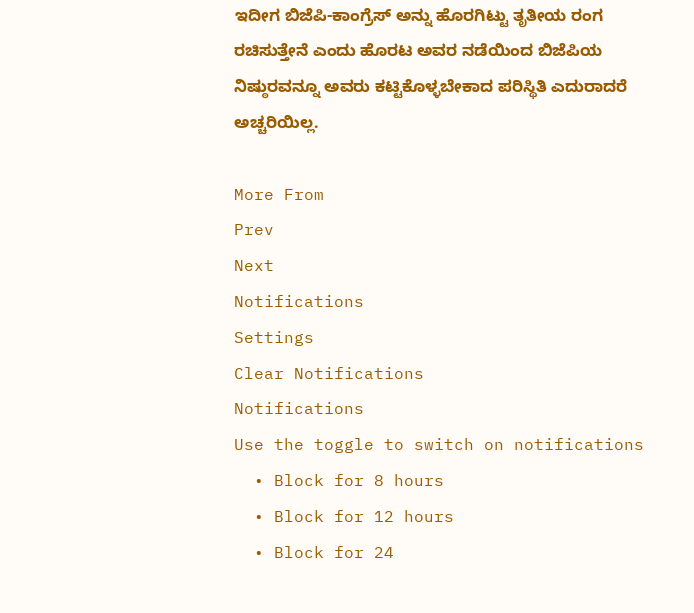ಇದೀಗ ಬಿಜೆಪಿ-ಕಾಂಗ್ರೆಸ್ ಅನ್ನು ಹೊರಗಿಟ್ಟು ತೃತೀಯ ರಂಗ ರಚಿಸುತ್ತೇನೆ ಎಂದು ಹೊರಟ ಅವರ ನಡೆಯಿಂದ ಬಿಜೆಪಿಯ ನಿಷ್ಠುರವನ್ನೂ ಅವರು ಕಟ್ಟಿಕೊಳ್ಳಬೇಕಾದ ಪರಿಸ್ಥಿತಿ ಎದುರಾದರೆ ಅಚ್ಚರಿಯಿಲ್ಲ.

More From
Prev
Next
Notifications
Settings
Clear Notifications
Notifications
Use the toggle to switch on notifications
  • Block for 8 hours
  • Block for 12 hours
  • Block for 24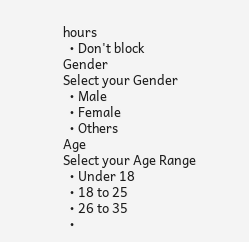hours
  • Don't block
Gender
Select your Gender
  • Male
  • Female
  • Others
Age
Select your Age Range
  • Under 18
  • 18 to 25
  • 26 to 35
  •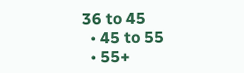36 to 45
  • 45 to 55
  • 55+